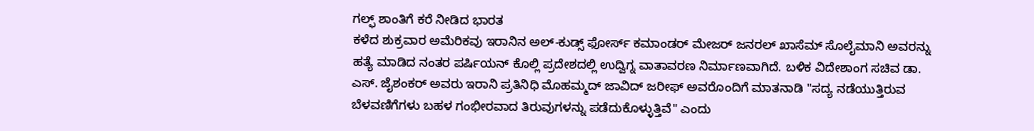ಗಲ್ಫ್ ಶಾಂತಿಗೆ ಕರೆ ನೀಡಿದ ಭಾರತ
ಕಳೆದ ಶುಕ್ರವಾರ ಅಮೆರಿಕವು ಇರಾನಿನ ಅಲ್-ಕುಡ್ಸ್ ಫೋರ್ಸ್ ಕಮಾಂಡರ್ ಮೇಜರ್ ಜನರಲ್ ಖಾಸೆಮ್ ಸೊಲೈಮಾನಿ ಅವರನ್ನು ಹತ್ಯೆ ಮಾಡಿದ ನಂತರ ಪರ್ಷಿಯನ್ ಕೊಲ್ಲಿ ಪ್ರದೇಶದಲ್ಲಿ ಉದ್ವಿಗ್ನ ವಾತಾವರಣ ನಿರ್ಮಾಣವಾಗಿದೆ. ಬಳಿಕ ವಿದೇಶಾಂಗ ಸಚಿವ ಡಾ. ಎಸ್. ಜೈಶಂಕರ್ ಅವರು ಇರಾನಿ ಪ್ರತಿನಿಧಿ ಮೊಹಮ್ಮದ್ ಜಾವಿದ್ ಜರೀಫ್ ಅವರೊಂದಿಗೆ ಮಾತನಾಡಿ "ಸದ್ಯ ನಡೆಯುತ್ತಿರುವ ಬೆಳವಣಿಗೆಗಳು ಬಹಳ ಗಂಭೀರವಾದ ತಿರುವುಗಳನ್ನು ಪಡೆದುಕೊಳ್ಳುತ್ತಿವೆ" ಎಂದು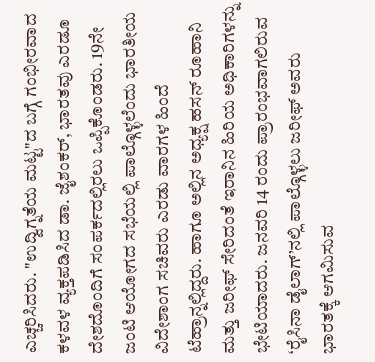ಎಚ್ಚರಿಸಿದರು. "ಉದ್ವಿಗ್ನತೆಯ ಮಟ್ಟ"ದ ಬಗ್ಗೆ ಗಂಭೀರವಾದ ಕಳವಳ ವ್ಯಕ್ತಪಡಿಸಿದ ಡಾ. ಜೈಶಂಕರ್, ಭಾರತವು ಎರಡೂ ದೇಶದೊಂದಿಗೆ ಸಂಪರ್ಕದಲ್ಲಿರಲು ಒಪ್ಪಿಕೊಂಡರು. 19ನೇ ಜಂಟಿ ಆಯೋಗದ ಸಭೆಯಲ್ಲಿ ಪಾಲ್ಗೊಳ್ಳಲೆಂದು ಭಾರತೀಯ ವಿದೇಶಾಂಗ ಸಚಿವರು ಎರಡು ವಾರಗಳ ಹಿಂದೆ ಟೆಹ್ರಾನ್ನಲ್ಲಿದ್ದರು. ಹಾಗೂ ಅಲ್ಲಿನ ಅಧ್ಯಕ್ಷ ಹಸನ್ ರೂಹಾನಿ ಮತ್ತು ಜರೀಫ್ ಸೇರಿದಂತೆ ಇರಾನಿನ ಹಿರಿಯ ಅಧಿಕಾರಿಗಳನ್ನು ಭೇಟಿಯಾದರು. ಜನವರಿ 14 ರಂದು ಪ್ರಾರಂಭವಾಗಲಿರುವ ‘ರೈಸಿನಾ ಡೈಲಾಗ್’ನಲ್ಲಿ ಪಾಲ್ಗೊಳ್ಳಲು ಜರೀಫ್ ಅವರು ಭಾರತಕ್ಕೆ ಆಗಮಿಸುವ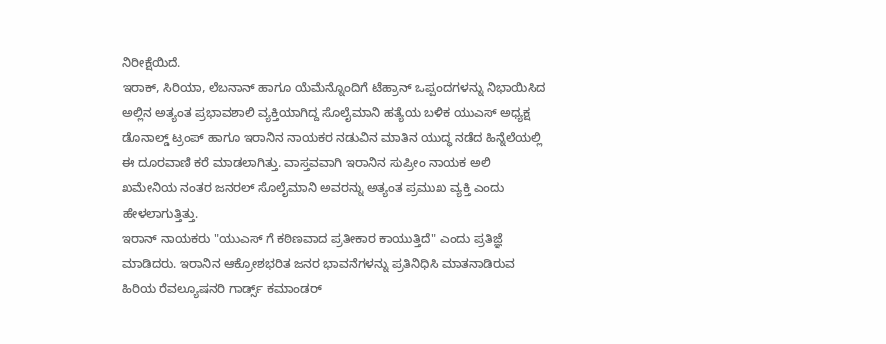ನಿರೀಕ್ಷೆಯಿದೆ.
ಇರಾಕ್, ಸಿರಿಯಾ, ಲೆಬನಾನ್ ಹಾಗೂ ಯೆಮೆನ್ನೊಂದಿಗೆ ಟೆಹ್ರಾನ್ ಒಪ್ಪಂದಗಳನ್ನು ನಿಭಾಯಿಸಿದ ಅಲ್ಲಿನ ಅತ್ಯಂತ ಪ್ರಭಾವಶಾಲಿ ವ್ಯಕ್ತಿಯಾಗಿದ್ದ ಸೊಲೈಮಾನಿ ಹತ್ಯೆಯ ಬಳಿಕ ಯುಎಸ್ ಅಧ್ಯಕ್ಷ ಡೊನಾಲ್ಡ್ ಟ್ರಂಪ್ ಹಾಗೂ ಇರಾನಿನ ನಾಯಕರ ನಡುವಿನ ಮಾತಿನ ಯುದ್ಧ ನಡೆದ ಹಿನ್ನೆಲೆಯಲ್ಲಿ ಈ ದೂರವಾಣಿ ಕರೆ ಮಾಡಲಾಗಿತ್ತು. ವಾಸ್ತವವಾಗಿ ಇರಾನಿನ ಸುಪ್ರೀಂ ನಾಯಕ ಅಲಿ ಖಮೇನಿಯ ನಂತರ ಜನರಲ್ ಸೊಲೈಮಾನಿ ಅವರನ್ನು ಅತ್ಯಂತ ಪ್ರಮುಖ ವ್ಯಕ್ತಿ ಎಂದು ಹೇಳಲಾಗುತ್ತಿತ್ತು.
ಇರಾನ್ ನಾಯಕರು "ಯುಎಸ್ ಗೆ ಕಠಿಣವಾದ ಪ್ರತೀಕಾರ ಕಾಯುತ್ತಿದೆ" ಎಂದು ಪ್ರತಿಜ್ಞೆ ಮಾಡಿದರು. ಇರಾನಿನ ಆಕ್ರೋಶಭರಿತ ಜನರ ಭಾವನೆಗಳನ್ನು ಪ್ರತಿನಿಧಿಸಿ ಮಾತನಾಡಿರುವ ಹಿರಿಯ ರೆವಲ್ಯೂಷನರಿ ಗಾರ್ಡ್ಸ್ ಕಮಾಂಡರ್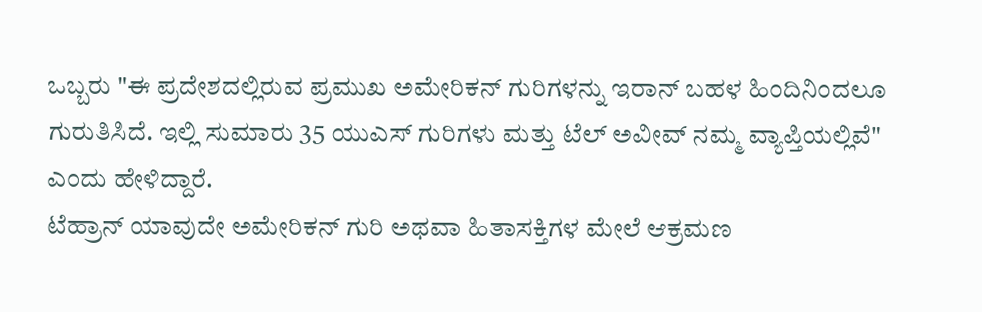ಒಬ್ಬರು "ಈ ಪ್ರದೇಶದಲ್ಲಿರುವ ಪ್ರಮುಖ ಅಮೇರಿಕನ್ ಗುರಿಗಳನ್ನು ಇರಾನ್ ಬಹಳ ಹಿಂದಿನಿಂದಲೂ ಗುರುತಿಸಿದೆ. ಇಲ್ಲಿ ಸುಮಾರು 35 ಯುಎಸ್ ಗುರಿಗಳು ಮತ್ತು ಟೆಲ್ ಅವೀವ್ ನಮ್ಮ ವ್ಯಾಪ್ತಿಯಲ್ಲಿವೆ" ಎಂದು ಹೇಳಿದ್ದಾರೆ.
ಟೆಹ್ರಾನ್ ಯಾವುದೇ ಅಮೇರಿಕನ್ ಗುರಿ ಅಥವಾ ಹಿತಾಸಕ್ತಿಗಳ ಮೇಲೆ ಆಕ್ರಮಣ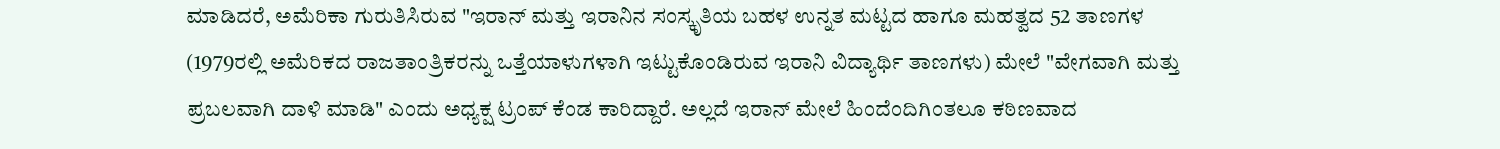ಮಾಡಿದರೆ, ಅಮೆರಿಕಾ ಗುರುತಿಸಿರುವ "ಇರಾನ್ ಮತ್ತು ಇರಾನಿನ ಸಂಸ್ಕೃತಿಯ ಬಹಳ ಉನ್ನತ ಮಟ್ಟದ ಹಾಗೂ ಮಹತ್ವದ 52 ತಾಣಗಳ (1979ರಲ್ಲಿ ಅಮೆರಿಕದ ರಾಜತಾಂತ್ರಿಕರನ್ನು ಒತ್ತೆಯಾಳುಗಳಾಗಿ ಇಟ್ಟುಕೊಂಡಿರುವ ಇರಾನಿ ವಿದ್ಯಾರ್ಥಿ ತಾಣಗಳು) ಮೇಲೆ "ವೇಗವಾಗಿ ಮತ್ತು ಪ್ರಬಲವಾಗಿ ದಾಳಿ ಮಾಡಿ" ಎಂದು ಅಧ್ಯಕ್ಷ ಟ್ರಂಪ್ ಕೆಂಡ ಕಾರಿದ್ದಾರೆ. ಅಲ್ಲದೆ ಇರಾನ್ ಮೇಲೆ ಹಿಂದೆಂದಿಗಿಂತಲೂ ಕಠಿಣವಾದ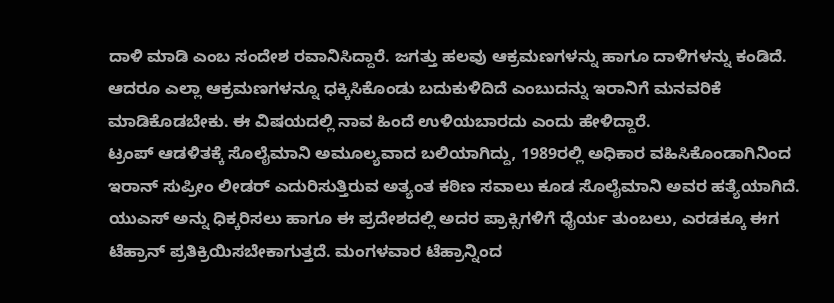ದಾಳಿ ಮಾಡಿ ಎಂಬ ಸಂದೇಶ ರವಾನಿಸಿದ್ದಾರೆ. ಜಗತ್ತು ಹಲವು ಆಕ್ರಮಣಗಳನ್ನು ಹಾಗೂ ದಾಳಿಗಳನ್ನು ಕಂಡಿದೆ. ಆದರೂ ಎಲ್ಲಾ ಆಕ್ರಮಣಗಳನ್ನೂ ಧಕ್ಕಿಸಿಕೊಂಡು ಬದುಕುಳಿದಿದೆ ಎಂಬುದನ್ನು ಇರಾನಿಗೆ ಮನವರಿಕೆ ಮಾಡಿಕೊಡಬೇಕು. ಈ ವಿಷಯದಲ್ಲಿ ನಾವ ಹಿಂದೆ ಉಳಿಯಬಾರದು ಎಂದು ಹೇಳಿದ್ದಾರೆ.
ಟ್ರಂಪ್ ಆಡಳಿತಕ್ಕೆ ಸೊಲೈಮಾನಿ ಅಮೂಲ್ಯವಾದ ಬಲಿಯಾಗಿದ್ದು, 1989ರಲ್ಲಿ ಅಧಿಕಾರ ವಹಿಸಿಕೊಂಡಾಗಿನಿಂದ ಇರಾನ್ ಸುಪ್ರೀಂ ಲೀಡರ್ ಎದುರಿಸುತ್ತಿರುವ ಅತ್ಯಂತ ಕಠಿಣ ಸವಾಲು ಕೂಡ ಸೊಲೈಮಾನಿ ಅವರ ಹತ್ಯೆಯಾಗಿದೆ. ಯುಎಸ್ ಅನ್ನು ಧಿಕ್ಕರಿಸಲು ಹಾಗೂ ಈ ಪ್ರದೇಶದಲ್ಲಿ ಅದರ ಪ್ರಾಕ್ಸಿಗಳಿಗೆ ಧೈರ್ಯ ತುಂಬಲು, ಎರಡಕ್ಕೂ ಈಗ ಟೆಹ್ರಾನ್ ಪ್ರತಿಕ್ರಿಯಿಸಬೇಕಾಗುತ್ತದೆ. ಮಂಗಳವಾರ ಟೆಹ್ರಾನ್ನಿಂದ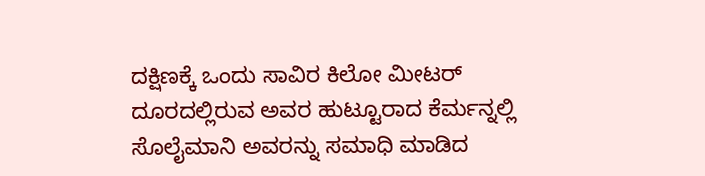ದಕ್ಷಿಣಕ್ಕೆ ಒಂದು ಸಾವಿರ ಕಿಲೋ ಮೀಟರ್ ದೂರದಲ್ಲಿರುವ ಅವರ ಹುಟ್ಟೂರಾದ ಕೆರ್ಮನ್ನಲ್ಲಿ ಸೊಲೈಮಾನಿ ಅವರನ್ನು ಸಮಾಧಿ ಮಾಡಿದ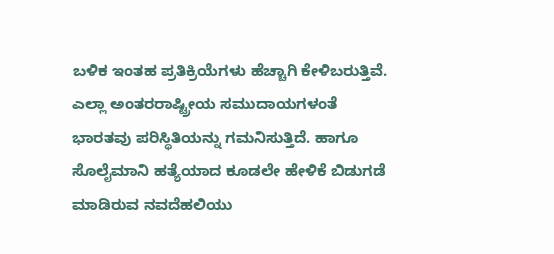ಬಳಿಕ ಇಂತಹ ಪ್ರತಿಕ್ರಿಯೆಗಳು ಹೆಚ್ಚಾಗಿ ಕೇಳಿಬರುತ್ತಿವೆ.
ಎಲ್ಲಾ ಅಂತರರಾಷ್ಟ್ರೀಯ ಸಮುದಾಯಗಳಂತೆ ಭಾರತವು ಪರಿಸ್ಥಿತಿಯನ್ನು ಗಮನಿಸುತ್ತಿದೆ. ಹಾಗೂ ಸೊಲೈಮಾನಿ ಹತ್ಯೆಯಾದ ಕೂಡಲೇ ಹೇಳಿಕೆ ಬಿಡುಗಡೆ ಮಾಡಿರುವ ನವದೆಹಲಿಯು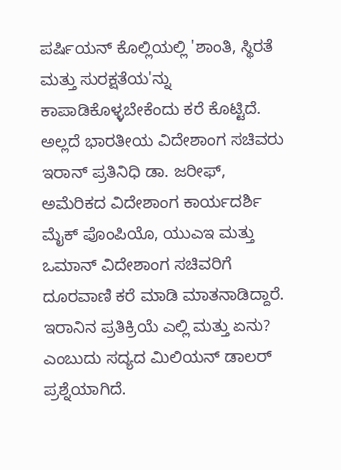ಪರ್ಷಿಯನ್ ಕೊಲ್ಲಿಯಲ್ಲಿ 'ಶಾಂತಿ, ಸ್ಥಿರತೆ ಮತ್ತು ಸುರಕ್ಷತೆಯ'ನ್ನು ಕಾಪಾಡಿಕೊಳ್ಳಬೇಕೆಂದು ಕರೆ ಕೊಟ್ಟಿದೆ. ಅಲ್ಲದೆ ಭಾರತೀಯ ವಿದೇಶಾಂಗ ಸಚಿವರು ಇರಾನ್ ಪ್ರತಿನಿಧಿ ಡಾ. ಜರೀಫ್, ಅಮೆರಿಕದ ವಿದೇಶಾಂಗ ಕಾರ್ಯದರ್ಶಿ ಮೈಕ್ ಪೊಂಪಿಯೊ, ಯುಎಇ ಮತ್ತು ಒಮಾನ್ ವಿದೇಶಾಂಗ ಸಚಿವರಿಗೆ ದೂರವಾಣಿ ಕರೆ ಮಾಡಿ ಮಾತನಾಡಿದ್ದಾರೆ.
ಇರಾನಿನ ಪ್ರತಿಕ್ರಿಯೆ ಎಲ್ಲಿ ಮತ್ತು ಏನು? ಎಂಬುದು ಸದ್ಯದ ಮಿಲಿಯನ್ ಡಾಲರ್ ಪ್ರಶ್ನೆಯಾಗಿದೆ.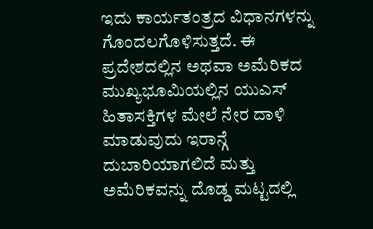ಇದು ಕಾರ್ಯತಂತ್ರದ ವಿಧಾನಗಳನ್ನು ಗೊಂದಲಗೊಳಿಸುತ್ತದೆ. ಈ ಪ್ರದೇಶದಲ್ಲಿನ ಅಥವಾ ಅಮೆರಿಕದ ಮುಖ್ಯಭೂಮಿಯಲ್ಲಿನ ಯುಎಸ್ ಹಿತಾಸಕ್ತಿಗಳ ಮೇಲೆ ನೇರ ದಾಳಿ ಮಾಡುವುದು ಇರಾನ್ಗೆ ದುಬಾರಿಯಾಗಲಿದೆ ಮತ್ತು ಅಮೆರಿಕವನ್ನು ದೊಡ್ಡ ಮಟ್ಟದಲ್ಲಿ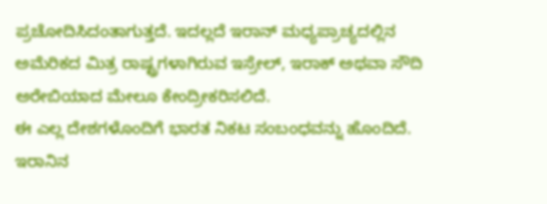ಪ್ರಚೋದಿಸಿದಂತಾಗುತ್ತದೆ. ಇದಲ್ಲದೆ ಇರಾನ್ ಮಧ್ಯಪ್ರಾಚ್ಯದಲ್ಲಿನ ಅಮೆರಿಕದ ಮಿತ್ರ ರಾಷ್ಟ್ರಗಳಾಗಿರುವ ಇಸ್ರೇಲ್, ಇರಾಕ್ ಅಥವಾ ಸೌದಿ ಅರೇಬಿಯಾದ ಮೇಲೂ ಕೇಂದ್ರೀಕರಿಸಲಿದೆ.
ಈ ಎಲ್ಲ ದೇಶಗಳೊಂದಿಗೆ ಭಾರತ ನಿಕಟ ಸಂಬಂಧವನ್ನು ಹೊಂದಿದೆ. ಇರಾನಿನ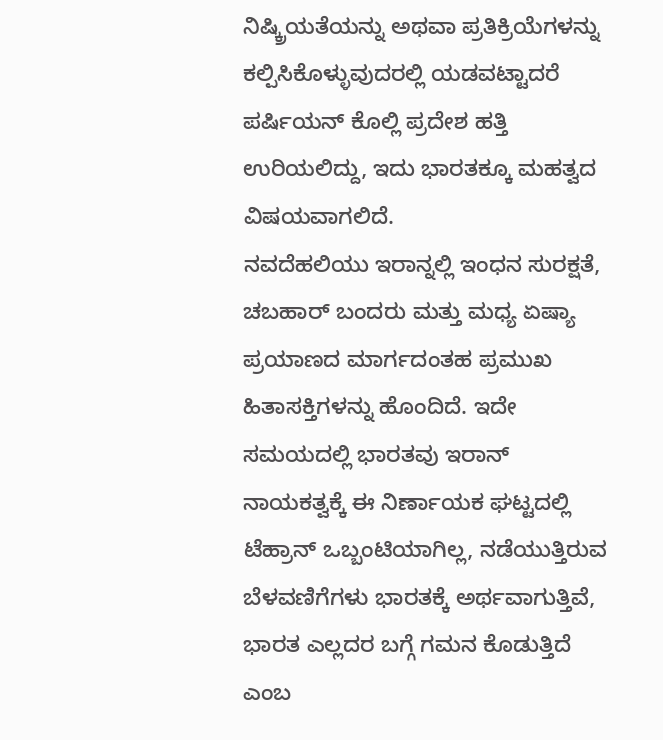ನಿಷ್ಕ್ರಿಯತೆಯನ್ನು ಅಥವಾ ಪ್ರತಿಕ್ರಿಯೆಗಳನ್ನು ಕಲ್ಪಿಸಿಕೊಳ್ಳುವುದರಲ್ಲಿ ಯಡವಟ್ಟಾದರೆ ಪರ್ಷಿಯನ್ ಕೊಲ್ಲಿ ಪ್ರದೇಶ ಹತ್ತಿ ಉರಿಯಲಿದ್ದು, ಇದು ಭಾರತಕ್ಕೂ ಮಹತ್ವದ ವಿಷಯವಾಗಲಿದೆ.
ನವದೆಹಲಿಯು ಇರಾನ್ನಲ್ಲಿ ಇಂಧನ ಸುರಕ್ಷತೆ, ಚಬಹಾರ್ ಬಂದರು ಮತ್ತು ಮಧ್ಯ ಏಷ್ಯಾ ಪ್ರಯಾಣದ ಮಾರ್ಗದಂತಹ ಪ್ರಮುಖ ಹಿತಾಸಕ್ತಿಗಳನ್ನು ಹೊಂದಿದೆ. ಇದೇ ಸಮಯದಲ್ಲಿ ಭಾರತವು ಇರಾನ್ ನಾಯಕತ್ವಕ್ಕೆ ಈ ನಿರ್ಣಾಯಕ ಘಟ್ಟದಲ್ಲಿ ಟೆಹ್ರಾನ್ ಒಬ್ಬಂಟಿಯಾಗಿಲ್ಲ, ನಡೆಯುತ್ತಿರುವ ಬೆಳವಣಿಗೆಗಳು ಭಾರತಕ್ಕೆ ಅರ್ಥವಾಗುತ್ತಿವೆ, ಭಾರತ ಎಲ್ಲದರ ಬಗ್ಗೆ ಗಮನ ಕೊಡುತ್ತಿದೆ ಎಂಬ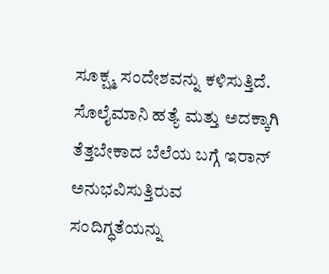ಸೂಕ್ಷ್ಮ ಸಂದೇಶವನ್ನು ಕಳಿಸುತ್ತಿದೆ. ಸೊಲೈಮಾನಿ ಹತ್ಯೆ ಮತ್ತು ಅದಕ್ಕಾಗಿ ತೆತ್ತಬೇಕಾದ ಬೆಲೆಯ ಬಗ್ಗೆ ಇರಾನ್ ಅನುಭವಿಸುತ್ತಿರುವ ಸಂದಿಗ್ಧತೆಯನ್ನು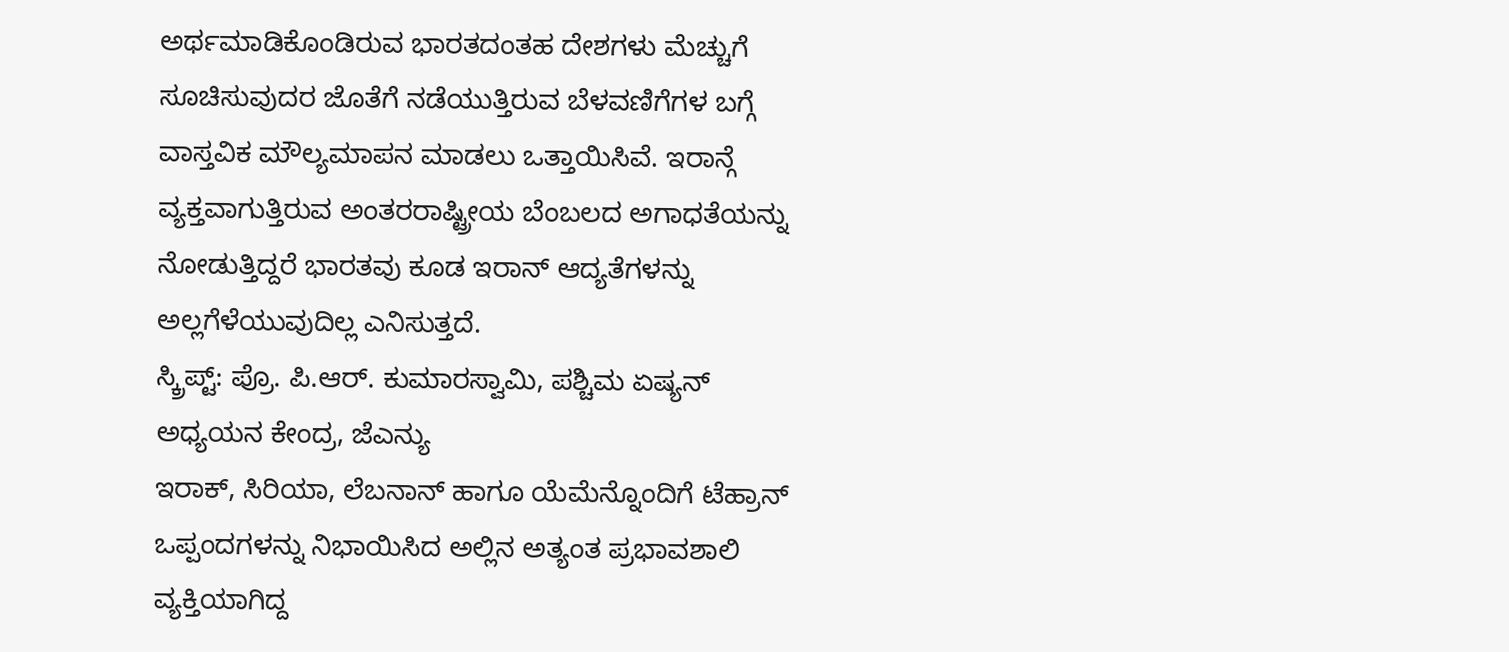ಅರ್ಥಮಾಡಿಕೊಂಡಿರುವ ಭಾರತದಂತಹ ದೇಶಗಳು ಮೆಚ್ಚುಗೆ ಸೂಚಿಸುವುದರ ಜೊತೆಗೆ ನಡೆಯುತ್ತಿರುವ ಬೆಳವಣಿಗೆಗಳ ಬಗ್ಗೆ ವಾಸ್ತವಿಕ ಮೌಲ್ಯಮಾಪನ ಮಾಡಲು ಒತ್ತಾಯಿಸಿವೆ. ಇರಾನ್ಗೆ ವ್ಯಕ್ತವಾಗುತ್ತಿರುವ ಅಂತರರಾಷ್ಟ್ರೀಯ ಬೆಂಬಲದ ಅಗಾಧತೆಯನ್ನು ನೋಡುತ್ತಿದ್ದರೆ ಭಾರತವು ಕೂಡ ಇರಾನ್ ಆದ್ಯತೆಗಳನ್ನು ಅಲ್ಲಗೆಳೆಯುವುದಿಲ್ಲ ಎನಿಸುತ್ತದೆ.
ಸ್ಕ್ರಿಪ್ಟ್: ಪ್ರೊ. ಪಿ.ಆರ್. ಕುಮಾರಸ್ವಾಮಿ, ಪಶ್ಚಿಮ ಏಷ್ಯನ್ ಅಧ್ಯಯನ ಕೇಂದ್ರ, ಜೆಎನ್ಯು
ಇರಾಕ್, ಸಿರಿಯಾ, ಲೆಬನಾನ್ ಹಾಗೂ ಯೆಮೆನ್ನೊಂದಿಗೆ ಟೆಹ್ರಾನ್ ಒಪ್ಪಂದಗಳನ್ನು ನಿಭಾಯಿಸಿದ ಅಲ್ಲಿನ ಅತ್ಯಂತ ಪ್ರಭಾವಶಾಲಿ ವ್ಯಕ್ತಿಯಾಗಿದ್ದ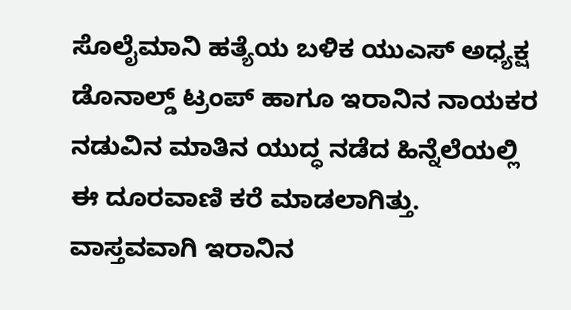ಸೊಲೈಮಾನಿ ಹತ್ಯೆಯ ಬಳಿಕ ಯುಎಸ್ ಅಧ್ಯಕ್ಷ ಡೊನಾಲ್ಡ್ ಟ್ರಂಪ್ ಹಾಗೂ ಇರಾನಿನ ನಾಯಕರ ನಡುವಿನ ಮಾತಿನ ಯುದ್ಧ ನಡೆದ ಹಿನ್ನೆಲೆಯಲ್ಲಿ ಈ ದೂರವಾಣಿ ಕರೆ ಮಾಡಲಾಗಿತ್ತು. ವಾಸ್ತವವಾಗಿ ಇರಾನಿನ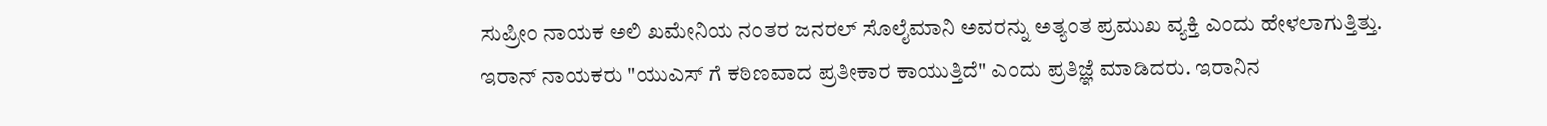ಸುಪ್ರೀಂ ನಾಯಕ ಅಲಿ ಖಮೇನಿಯ ನಂತರ ಜನರಲ್ ಸೊಲೈಮಾನಿ ಅವರನ್ನು ಅತ್ಯಂತ ಪ್ರಮುಖ ವ್ಯಕ್ತಿ ಎಂದು ಹೇಳಲಾಗುತ್ತಿತ್ತು.
ಇರಾನ್ ನಾಯಕರು "ಯುಎಸ್ ಗೆ ಕಠಿಣವಾದ ಪ್ರತೀಕಾರ ಕಾಯುತ್ತಿದೆ" ಎಂದು ಪ್ರತಿಜ್ಞೆ ಮಾಡಿದರು. ಇರಾನಿನ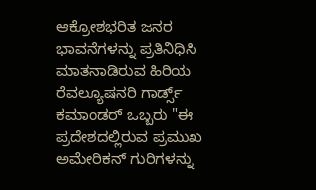ಆಕ್ರೋಶಭರಿತ ಜನರ ಭಾವನೆಗಳನ್ನು ಪ್ರತಿನಿಧಿಸಿ ಮಾತನಾಡಿರುವ ಹಿರಿಯ ರೆವಲ್ಯೂಷನರಿ ಗಾರ್ಡ್ಸ್ ಕಮಾಂಡರ್ ಒಬ್ಬರು "ಈ ಪ್ರದೇಶದಲ್ಲಿರುವ ಪ್ರಮುಖ ಅಮೇರಿಕನ್ ಗುರಿಗಳನ್ನು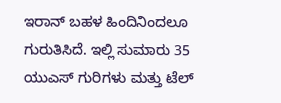ಇರಾನ್ ಬಹಳ ಹಿಂದಿನಿಂದಲೂ ಗುರುತಿಸಿದೆ. ಇಲ್ಲಿ ಸುಮಾರು 35 ಯುಎಸ್ ಗುರಿಗಳು ಮತ್ತು ಟೆಲ್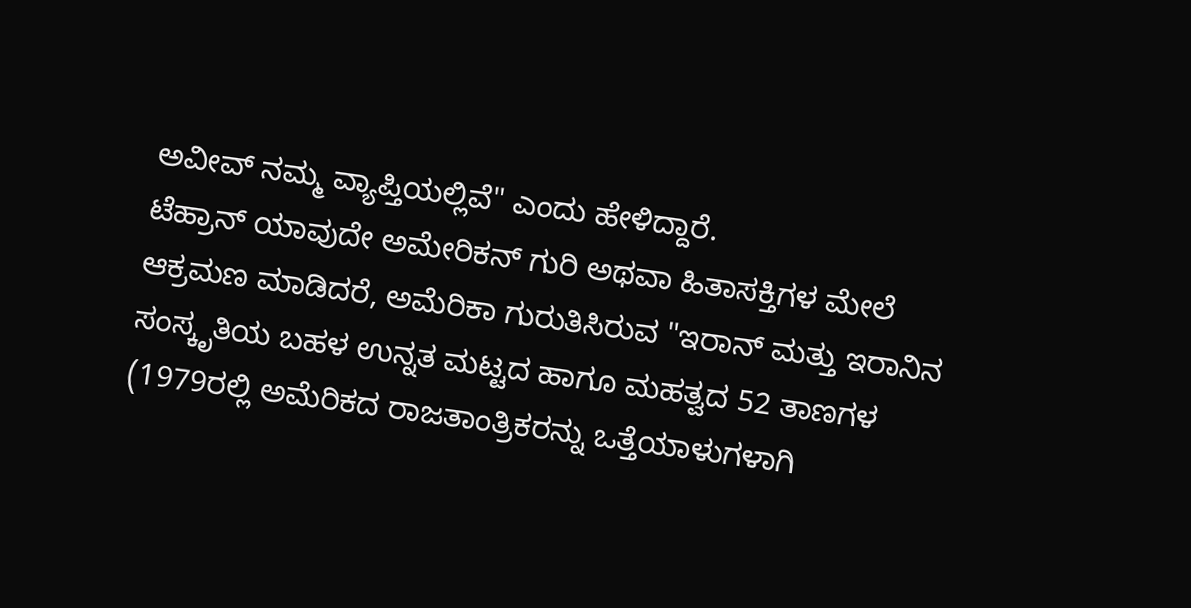ಅವೀವ್ ನಮ್ಮ ವ್ಯಾಪ್ತಿಯಲ್ಲಿವೆ" ಎಂದು ಹೇಳಿದ್ದಾರೆ.
ಟೆಹ್ರಾನ್ ಯಾವುದೇ ಅಮೇರಿಕನ್ ಗುರಿ ಅಥವಾ ಹಿತಾಸಕ್ತಿಗಳ ಮೇಲೆ ಆಕ್ರಮಣ ಮಾಡಿದರೆ, ಅಮೆರಿಕಾ ಗುರುತಿಸಿರುವ "ಇರಾನ್ ಮತ್ತು ಇರಾನಿನ ಸಂಸ್ಕೃತಿಯ ಬಹಳ ಉನ್ನತ ಮಟ್ಟದ ಹಾಗೂ ಮಹತ್ವದ 52 ತಾಣಗಳ (1979ರಲ್ಲಿ ಅಮೆರಿಕದ ರಾಜತಾಂತ್ರಿಕರನ್ನು ಒತ್ತೆಯಾಳುಗಳಾಗಿ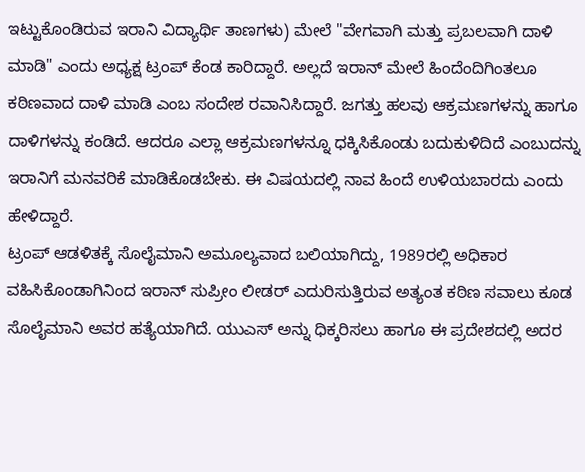ಇಟ್ಟುಕೊಂಡಿರುವ ಇರಾನಿ ವಿದ್ಯಾರ್ಥಿ ತಾಣಗಳು) ಮೇಲೆ "ವೇಗವಾಗಿ ಮತ್ತು ಪ್ರಬಲವಾಗಿ ದಾಳಿ ಮಾಡಿ" ಎಂದು ಅಧ್ಯಕ್ಷ ಟ್ರಂಪ್ ಕೆಂಡ ಕಾರಿದ್ದಾರೆ. ಅಲ್ಲದೆ ಇರಾನ್ ಮೇಲೆ ಹಿಂದೆಂದಿಗಿಂತಲೂ ಕಠಿಣವಾದ ದಾಳಿ ಮಾಡಿ ಎಂಬ ಸಂದೇಶ ರವಾನಿಸಿದ್ದಾರೆ. ಜಗತ್ತು ಹಲವು ಆಕ್ರಮಣಗಳನ್ನು ಹಾಗೂ ದಾಳಿಗಳನ್ನು ಕಂಡಿದೆ. ಆದರೂ ಎಲ್ಲಾ ಆಕ್ರಮಣಗಳನ್ನೂ ಧಕ್ಕಿಸಿಕೊಂಡು ಬದುಕುಳಿದಿದೆ ಎಂಬುದನ್ನು ಇರಾನಿಗೆ ಮನವರಿಕೆ ಮಾಡಿಕೊಡಬೇಕು. ಈ ವಿಷಯದಲ್ಲಿ ನಾವ ಹಿಂದೆ ಉಳಿಯಬಾರದು ಎಂದು ಹೇಳಿದ್ದಾರೆ.
ಟ್ರಂಪ್ ಆಡಳಿತಕ್ಕೆ ಸೊಲೈಮಾನಿ ಅಮೂಲ್ಯವಾದ ಬಲಿಯಾಗಿದ್ದು, 1989ರಲ್ಲಿ ಅಧಿಕಾರ ವಹಿಸಿಕೊಂಡಾಗಿನಿಂದ ಇರಾನ್ ಸುಪ್ರೀಂ ಲೀಡರ್ ಎದುರಿಸುತ್ತಿರುವ ಅತ್ಯಂತ ಕಠಿಣ ಸವಾಲು ಕೂಡ ಸೊಲೈಮಾನಿ ಅವರ ಹತ್ಯೆಯಾಗಿದೆ. ಯುಎಸ್ ಅನ್ನು ಧಿಕ್ಕರಿಸಲು ಹಾಗೂ ಈ ಪ್ರದೇಶದಲ್ಲಿ ಅದರ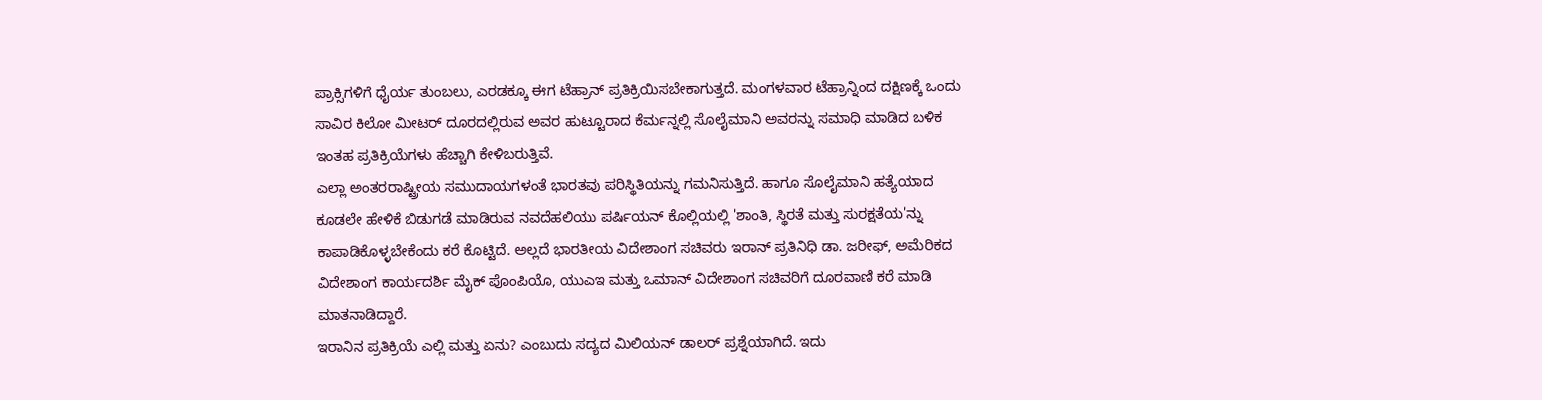ಪ್ರಾಕ್ಸಿಗಳಿಗೆ ಧೈರ್ಯ ತುಂಬಲು, ಎರಡಕ್ಕೂ ಈಗ ಟೆಹ್ರಾನ್ ಪ್ರತಿಕ್ರಿಯಿಸಬೇಕಾಗುತ್ತದೆ. ಮಂಗಳವಾರ ಟೆಹ್ರಾನ್ನಿಂದ ದಕ್ಷಿಣಕ್ಕೆ ಒಂದು ಸಾವಿರ ಕಿಲೋ ಮೀಟರ್ ದೂರದಲ್ಲಿರುವ ಅವರ ಹುಟ್ಟೂರಾದ ಕೆರ್ಮನ್ನಲ್ಲಿ ಸೊಲೈಮಾನಿ ಅವರನ್ನು ಸಮಾಧಿ ಮಾಡಿದ ಬಳಿಕ ಇಂತಹ ಪ್ರತಿಕ್ರಿಯೆಗಳು ಹೆಚ್ಚಾಗಿ ಕೇಳಿಬರುತ್ತಿವೆ.
ಎಲ್ಲಾ ಅಂತರರಾಷ್ಟ್ರೀಯ ಸಮುದಾಯಗಳಂತೆ ಭಾರತವು ಪರಿಸ್ಥಿತಿಯನ್ನು ಗಮನಿಸುತ್ತಿದೆ. ಹಾಗೂ ಸೊಲೈಮಾನಿ ಹತ್ಯೆಯಾದ ಕೂಡಲೇ ಹೇಳಿಕೆ ಬಿಡುಗಡೆ ಮಾಡಿರುವ ನವದೆಹಲಿಯು ಪರ್ಷಿಯನ್ ಕೊಲ್ಲಿಯಲ್ಲಿ 'ಶಾಂತಿ, ಸ್ಥಿರತೆ ಮತ್ತು ಸುರಕ್ಷತೆಯ'ನ್ನು ಕಾಪಾಡಿಕೊಳ್ಳಬೇಕೆಂದು ಕರೆ ಕೊಟ್ಟಿದೆ. ಅಲ್ಲದೆ ಭಾರತೀಯ ವಿದೇಶಾಂಗ ಸಚಿವರು ಇರಾನ್ ಪ್ರತಿನಿಧಿ ಡಾ. ಜರೀಫ್, ಅಮೆರಿಕದ ವಿದೇಶಾಂಗ ಕಾರ್ಯದರ್ಶಿ ಮೈಕ್ ಪೊಂಪಿಯೊ, ಯುಎಇ ಮತ್ತು ಒಮಾನ್ ವಿದೇಶಾಂಗ ಸಚಿವರಿಗೆ ದೂರವಾಣಿ ಕರೆ ಮಾಡಿ ಮಾತನಾಡಿದ್ದಾರೆ.
ಇರಾನಿನ ಪ್ರತಿಕ್ರಿಯೆ ಎಲ್ಲಿ ಮತ್ತು ಏನು? ಎಂಬುದು ಸದ್ಯದ ಮಿಲಿಯನ್ ಡಾಲರ್ ಪ್ರಶ್ನೆಯಾಗಿದೆ. ಇದು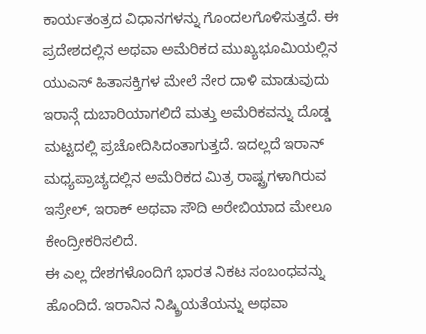ಕಾರ್ಯತಂತ್ರದ ವಿಧಾನಗಳನ್ನು ಗೊಂದಲಗೊಳಿಸುತ್ತದೆ. ಈ ಪ್ರದೇಶದಲ್ಲಿನ ಅಥವಾ ಅಮೆರಿಕದ ಮುಖ್ಯಭೂಮಿಯಲ್ಲಿನ ಯುಎಸ್ ಹಿತಾಸಕ್ತಿಗಳ ಮೇಲೆ ನೇರ ದಾಳಿ ಮಾಡುವುದು ಇರಾನ್ಗೆ ದುಬಾರಿಯಾಗಲಿದೆ ಮತ್ತು ಅಮೆರಿಕವನ್ನು ದೊಡ್ಡ ಮಟ್ಟದಲ್ಲಿ ಪ್ರಚೋದಿಸಿದಂತಾಗುತ್ತದೆ. ಇದಲ್ಲದೆ ಇರಾನ್ ಮಧ್ಯಪ್ರಾಚ್ಯದಲ್ಲಿನ ಅಮೆರಿಕದ ಮಿತ್ರ ರಾಷ್ಟ್ರಗಳಾಗಿರುವ ಇಸ್ರೇಲ್, ಇರಾಕ್ ಅಥವಾ ಸೌದಿ ಅರೇಬಿಯಾದ ಮೇಲೂ ಕೇಂದ್ರೀಕರಿಸಲಿದೆ.
ಈ ಎಲ್ಲ ದೇಶಗಳೊಂದಿಗೆ ಭಾರತ ನಿಕಟ ಸಂಬಂಧವನ್ನು ಹೊಂದಿದೆ. ಇರಾನಿನ ನಿಷ್ಕ್ರಿಯತೆಯನ್ನು ಅಥವಾ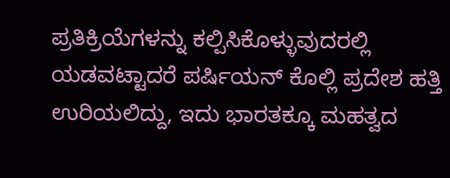ಪ್ರತಿಕ್ರಿಯೆಗಳನ್ನು ಕಲ್ಪಿಸಿಕೊಳ್ಳುವುದರಲ್ಲಿ ಯಡವಟ್ಟಾದರೆ ಪರ್ಷಿಯನ್ ಕೊಲ್ಲಿ ಪ್ರದೇಶ ಹತ್ತಿ ಉರಿಯಲಿದ್ದು, ಇದು ಭಾರತಕ್ಕೂ ಮಹತ್ವದ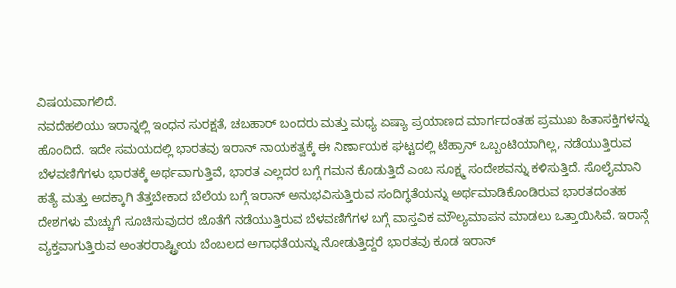ವಿಷಯವಾಗಲಿದೆ.
ನವದೆಹಲಿಯು ಇರಾನ್ನಲ್ಲಿ ಇಂಧನ ಸುರಕ್ಷತೆ, ಚಬಹಾರ್ ಬಂದರು ಮತ್ತು ಮಧ್ಯ ಏಷ್ಯಾ ಪ್ರಯಾಣದ ಮಾರ್ಗದಂತಹ ಪ್ರಮುಖ ಹಿತಾಸಕ್ತಿಗಳನ್ನು ಹೊಂದಿದೆ. ಇದೇ ಸಮಯದಲ್ಲಿ ಭಾರತವು ಇರಾನ್ ನಾಯಕತ್ವಕ್ಕೆ ಈ ನಿರ್ಣಾಯಕ ಘಟ್ಟದಲ್ಲಿ ಟೆಹ್ರಾನ್ ಒಬ್ಬಂಟಿಯಾಗಿಲ್ಲ, ನಡೆಯುತ್ತಿರುವ ಬೆಳವಣಿಗೆಗಳು ಭಾರತಕ್ಕೆ ಅರ್ಥವಾಗುತ್ತಿವೆ, ಭಾರತ ಎಲ್ಲದರ ಬಗ್ಗೆ ಗಮನ ಕೊಡುತ್ತಿದೆ ಎಂಬ ಸೂಕ್ಷ್ಮ ಸಂದೇಶವನ್ನು ಕಳಿಸುತ್ತಿದೆ. ಸೊಲೈಮಾನಿ ಹತ್ಯೆ ಮತ್ತು ಅದಕ್ಕಾಗಿ ತೆತ್ತಬೇಕಾದ ಬೆಲೆಯ ಬಗ್ಗೆ ಇರಾನ್ ಅನುಭವಿಸುತ್ತಿರುವ ಸಂದಿಗ್ಧತೆಯನ್ನು ಅರ್ಥಮಾಡಿಕೊಂಡಿರುವ ಭಾರತದಂತಹ ದೇಶಗಳು ಮೆಚ್ಚುಗೆ ಸೂಚಿಸುವುದರ ಜೊತೆಗೆ ನಡೆಯುತ್ತಿರುವ ಬೆಳವಣಿಗೆಗಳ ಬಗ್ಗೆ ವಾಸ್ತವಿಕ ಮೌಲ್ಯಮಾಪನ ಮಾಡಲು ಒತ್ತಾಯಿಸಿವೆ. ಇರಾನ್ಗೆ ವ್ಯಕ್ತವಾಗುತ್ತಿರುವ ಅಂತರರಾಷ್ಟ್ರೀಯ ಬೆಂಬಲದ ಅಗಾಧತೆಯನ್ನು ನೋಡುತ್ತಿದ್ದರೆ ಭಾರತವು ಕೂಡ ಇರಾನ್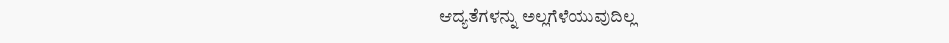ಆದ್ಯತೆಗಳನ್ನು ಅಲ್ಲಗೆಳೆಯುವುದಿಲ್ಲ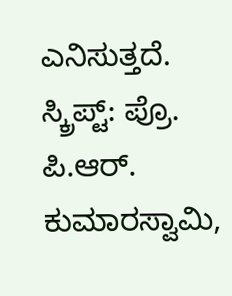ಎನಿಸುತ್ತದೆ.
ಸ್ಕ್ರಿಪ್ಟ್: ಪ್ರೊ. ಪಿ.ಆರ್. ಕುಮಾರಸ್ವಾಮಿ,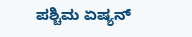ಪಶ್ಚಿಮ ಏಷ್ಯನ್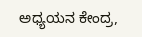ಅಧ್ಯಯನ ಕೇಂದ್ರ,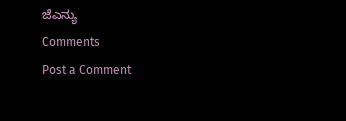ಜೆಎನ್ಯು
Comments
Post a Comment